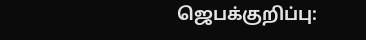ஜெபக்குறிப்பு: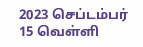2023 செப்டம்பர் 15 வெள்ளி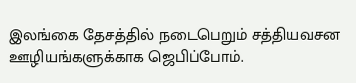இலங்கை தேசத்தில் நடைபெறும் சத்தியவசன ஊழியங்களுக்காக ஜெபிப்போம்.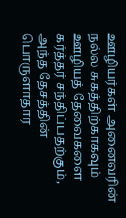ஊழியர்கள் அனைவரின் நல்ல சுகத்திற்காகவும் ஊழியத் தேவைகளை கர்த்தர் சந்திப்பதற்கும், அந்த தேசத்தின் பொருளாதார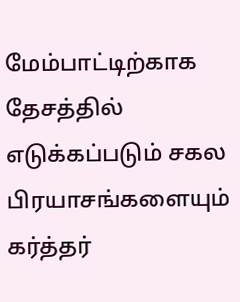மேம்பாட்டிற்காக தேசத்தில் எடுக்கப்படும் சகல பிரயாசங்களையும் கர்த்தர்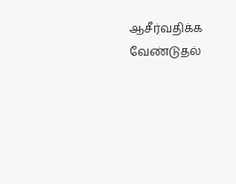ஆசீர்வதிக்க வேண்டுதல்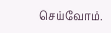செய்வோம்.